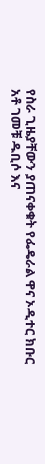የስራ ጊዜያቸውን ያጠናቀቁት የፌዴራል ዋና ኦዲተር ክቡር አቶ ገመቹ ዱቢሶ እና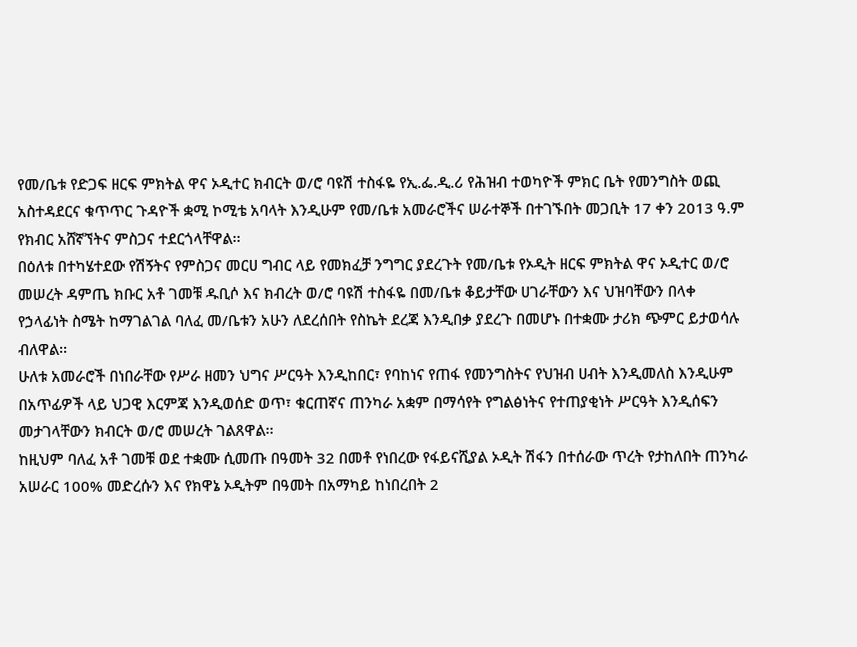የመ/ቤቱ የድጋፍ ዘርፍ ምክትል ዋና ኦዲተር ክብርት ወ/ሮ ባዩሽ ተስፋዬ የኢ.ፌ.ዲ.ሪ የሕዝብ ተወካዮች ምክር ቤት የመንግስት ወጪ አስተዳደርና ቁጥጥር ጉዳዮች ቋሚ ኮሚቴ አባላት እንዲሁም የመ/ቤቱ አመራሮችና ሠራተኞች በተገኙበት መጋቢት 17 ቀን 2013 ዓ.ም የክብር አሸኛኘትና ምስጋና ተደርጎላቸዋል፡፡
በዕለቱ በተካሄተደው የሽኝትና የምስጋና መርሀ ግብር ላይ የመክፈቻ ንግግር ያደረጉት የመ/ቤቱ የኦዲት ዘርፍ ምክትል ዋና ኦዲተር ወ/ሮ መሠረት ዳምጤ ክቡር አቶ ገመቹ ዱቢሶ እና ክብረት ወ/ሮ ባዩሽ ተስፋዬ በመ/ቤቱ ቆይታቸው ሀገራቸውን እና ህዝባቸውን በላቀ የኃላፊነት ስሜት ከማገልገል ባለፈ መ/ቤቱን አሁን ለደረሰበት የስኬት ደረጃ እንዲበቃ ያደረጉ በመሆኑ በተቋሙ ታሪክ ጭምር ይታወሳሉ ብለዋል፡፡
ሁለቱ አመራሮች በነበራቸው የሥራ ዘመን ህግና ሥርዓት እንዲከበር፣ የባከነና የጠፋ የመንግስትና የህዝብ ሀብት እንዲመለስ እንዲሁም በአጥፊዎች ላይ ህጋዊ እርምጃ እንዲወሰድ ወጥ፣ ቁርጠኛና ጠንካራ አቋም በማሳየት የግልፅነትና የተጠያቂነት ሥርዓት እንዲሰፍን መታገላቸውን ክብርት ወ/ሮ መሠረት ገልጸዋል፡፡
ከዚህም ባለፈ አቶ ገመቹ ወደ ተቋሙ ሲመጡ በዓመት 32 በመቶ የነበረው የፋይናሺያል ኦዲት ሽፋን በተሰራው ጥረት የታከለበት ጠንካራ አሠራር 100% መድረሱን እና የክዋኔ ኦዲትም በዓመት በአማካይ ከነበረበት 2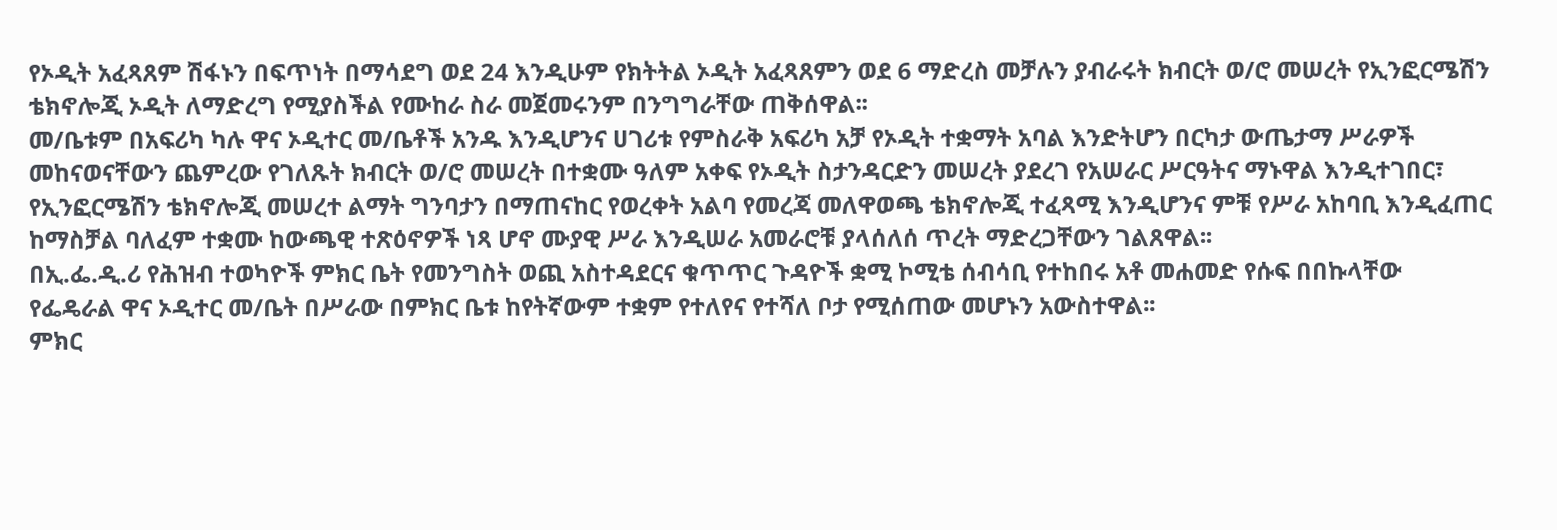የኦዲት አፈጻጸም ሽፋኑን በፍጥነት በማሳደግ ወደ 24 እንዲሁም የክትትል ኦዲት አፈጻጸምን ወደ 6 ማድረስ መቻሉን ያብራሩት ክብርት ወ/ሮ መሠረት የኢንፎርሜሽን ቴክኖሎጂ ኦዲት ለማድረግ የሚያስችል የሙከራ ስራ መጀመሩንም በንግግራቸው ጠቅሰዋል፡፡
መ/ቤቱም በአፍሪካ ካሉ ዋና ኦዲተር መ/ቤቶች አንዱ እንዲሆንና ሀገሪቱ የምስራቅ አፍሪካ አቻ የኦዲት ተቋማት አባል እንድትሆን በርካታ ውጤታማ ሥራዎች መከናወናቸውን ጨምረው የገለጹት ክብርት ወ/ሮ መሠረት በተቋሙ ዓለም አቀፍ የኦዲት ስታንዳርድን መሠረት ያደረገ የአሠራር ሥርዓትና ማኑዋል እንዲተገበር፣ የኢንፎርሜሽን ቴክኖሎጂ መሠረተ ልማት ግንባታን በማጠናከር የወረቀት አልባ የመረጃ መለዋወጫ ቴክኖሎጂ ተፈጻሚ እንዲሆንና ምቹ የሥራ አከባቢ እንዲፈጠር ከማስቻል ባለፈም ተቋሙ ከውጫዊ ተጽዕኖዎች ነጻ ሆኖ ሙያዊ ሥራ እንዲሠራ አመራሮቹ ያላሰለሰ ጥረት ማድረጋቸውን ገልጸዋል፡፡
በኢ.ፌ.ዲ.ሪ የሕዝብ ተወካዮች ምክር ቤት የመንግስት ወጪ አስተዳደርና ቁጥጥር ጉዳዮች ቋሚ ኮሚቴ ሰብሳቢ የተከበሩ አቶ መሐመድ የሱፍ በበኩላቸው የፌዴራል ዋና ኦዲተር መ/ቤት በሥራው በምክር ቤቱ ከየትኛውም ተቋም የተለየና የተሻለ ቦታ የሚሰጠው መሆኑን አውስተዋል፡፡
ምክር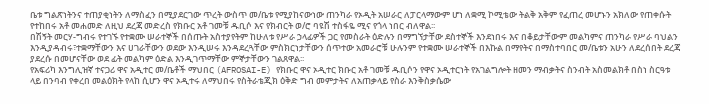ቤቱ ግልጽነትንና ተጠያቂነትን ለማስፈን በሚያደርገው ጥረት ውስጥ መ/ቤቱ የሚያከናውነው ጠንካራ የኦዲት አሠራር ለፓርላማውም ሆነ ለቋሚ ኮሚቴው ትልቅ አቅም የፈጠረ መሆኑን አክለው የጠቀሱት የተከበሩ አቶ መሐመድ ለዚህ ደረጃ መድረስ የክቡር አቶ ገመቹ ዱቢሶ እና የክብርት ወ/ሮ ባዩሽ ተስፋዬ ሚና የጎላ ነበር ብለዋል፡፡
በሽኝት መርሃ-ግብሩ የተገኙ የተቋሙ ሠራተኞች በሰጡት አስተያየትም ከሁለቱ የሥራ ኃላፊዎች ጋር የመስራት ዕድሉን በማግኘታቸው ደስተኞች እንደነበሩ እና በቆይታቸውም መልካምና ጠንካራ የሥራ ባህልን እንዲያዳብሩ፣ተቋማቸውን እና ሀገራቸውን ወደው እንዲሠሩ እንዳደረጓቸው ምስክርነታቸውን ሰጥተው አመራሮቹ ሁሉንም የተቋሙ ሠራተኞች በእኩል በማየትና በማስተባበር መ/ቤቱን አሁን ለደረሰበት ደረጃ ያደረሱ በመሆናቸው ወደ ፊት መልካም ዕድል እንዲገጥማቸው ምኞታቸውን ገልጸዋል፡፡
የአፍሪካ እንግሊዝኛ ተናጋሪ ዋና አዲተር መ/ቤቶች ማህበር (AFROSAI-E) የክቡር ዋና ኦዲተር ክቡር አቶ ገመቹ ዱቢሶን የዋና ኦዲተርነት የአገልግሎት ዘመን ማብቃትና ስንብት አስመልክቶ በስነ ስርዓቱ ላይ በንባብ የቀረበ መልዕክት የላከ ሲሆን ዋና ኦዲተሩ ለማህበሩ የስትራቴጂክ ዕቅድ ግብ መምታትና ለአጠቃላይ የስራ እንቅስቃሴው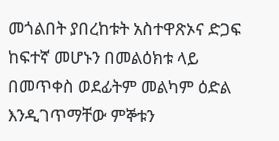መጎልበት ያበረከቱት አስተዋጽኦና ድጋፍ ከፍተኛ መሆኑን በመልዕክቱ ላይ በመጥቀስ ወደፊትም መልካም ዕድል እንዲገጥማቸው ምኞቱን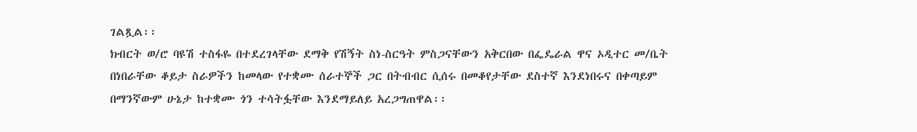ገልጿል፡፡
ክብርት ወ/ሮ ባዩሽ ተስፋዬ በተደረገላቸው ደማቅ የሽኝት ስነ-ስርዓት ምስጋናቸውን አቅርበው በፌዴራል ዋና ኦዲተር መ/ቤት በነበራቸው ቆይታ ስራዎችን ከመላው የተቋሙ ሰራተኞች ጋር በትብብር ሲሰሩ በመቆየታቸው ደስተኛ እንደነበሩና በቀጣይም በማንኛውም ሁኔታ ከተቋሙ ጎን ተሳትፏቸው እንደማይለይ አረጋግጠዋል፡፡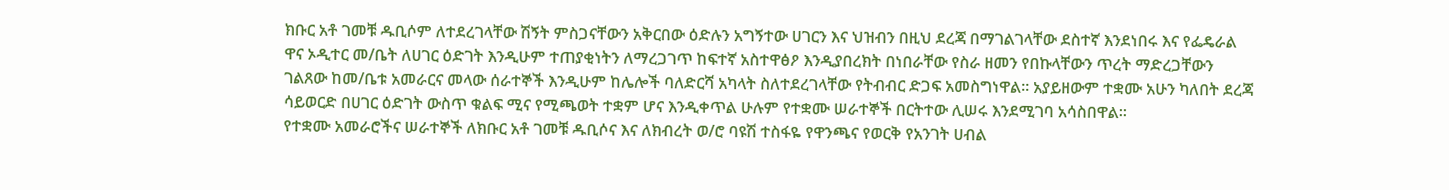ክቡር አቶ ገመቹ ዱቢሶም ለተደረገላቸው ሽኝት ምስጋናቸውን አቅርበው ዕድሉን አግኝተው ሀገርን እና ህዝብን በዚህ ደረጃ በማገልገላቸው ደስተኛ እንደነበሩ እና የፌዴራል ዋና ኦዲተር መ/ቤት ለሀገር ዕድገት እንዲሁም ተጠያቂነትን ለማረጋገጥ ከፍተኛ አስተዋፅዖ እንዲያበረክት በነበራቸው የስራ ዘመን የበኩላቸውን ጥረት ማድረጋቸውን ገልጸው ከመ/ቤቱ አመራርና መላው ሰራተኞች እንዲሁም ከሌሎች ባለድርሻ አካላት ስለተደረገላቸው የትብብር ድጋፍ አመስግነዋል፡፡ አያይዘውም ተቋሙ አሁን ካለበት ደረጃ ሳይወርድ በሀገር ዕድገት ውስጥ ቁልፍ ሚና የሚጫወት ተቋም ሆና እንዲቀጥል ሁሉም የተቋሙ ሠራተኞች በርትተው ሊሠሩ እንደሚገባ አሳስበዋል፡፡
የተቋሙ አመራሮችና ሠራተኞች ለክቡር አቶ ገመቹ ዱቢሶና እና ለክብረት ወ/ሮ ባዩሽ ተስፋዬ የዋንጫና የወርቅ የአንገት ሀብል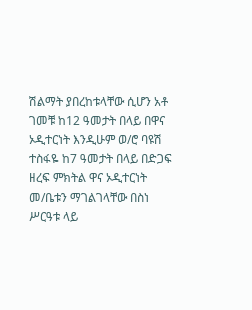ሽልማት ያበረከቱላቸው ሲሆን አቶ ገመቹ ከ12 ዓመታት በላይ በዋና ኦዲተርነት እንዲሁም ወ/ሮ ባዩሽ ተስፋዬ ከ7 ዓመታት በላይ በድጋፍ ዘረፍ ምክትል ዋና ኦዲተርነት መ/ቤቱን ማገልገላቸው በስነ ሥርዓቱ ላይ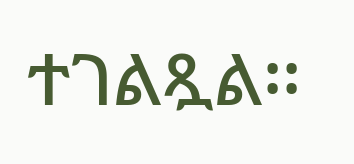ተገልጿል፡፡